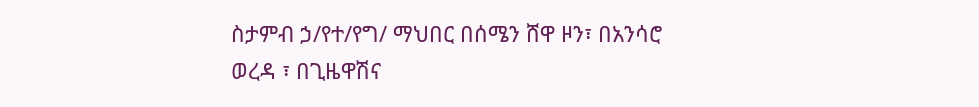ስታምብ ኃ/የተ/የግ/ ማህበር በሰሜን ሸዋ ዞን፣ በአንሳሮ ወረዳ ፣ በጊዜዋሽና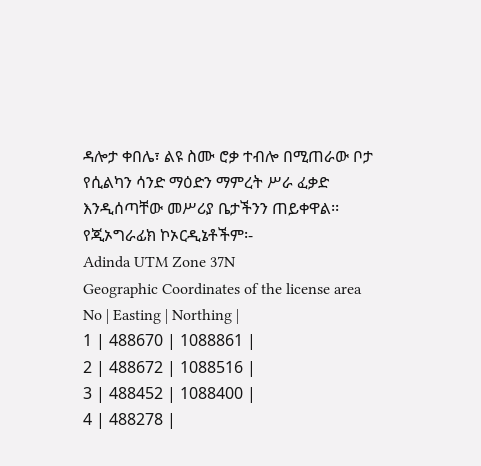ዳሎታ ቀበሌ፣ ልዩ ስሙ ሮቃ ተብሎ በሚጠራው ቦታ የሲልካን ሳንድ ማዕድን ማምረት ሥራ ፈቃድ እንዲሰጣቸው መሥሪያ ቤታችንን ጠይቀዋል፡፡
የጂኦግራፊክ ኮኦርዲኔቶችም፡-
Adinda UTM Zone 37N
Geographic Coordinates of the license area
No | Easting | Northing |
1 | 488670 | 1088861 |
2 | 488672 | 1088516 |
3 | 488452 | 1088400 |
4 | 488278 |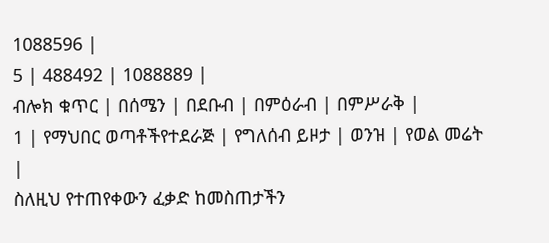1088596 |
5 | 488492 | 1088889 |
ብሎክ ቁጥር | በሰሜን | በደቡብ | በምዕራብ | በምሥራቅ |
1 | የማህበር ወጣቶችየተደራጅ | የግለሰብ ይዞታ | ወንዝ | የወል መሬት |
ስለዚህ የተጠየቀውን ፈቃድ ከመስጠታችን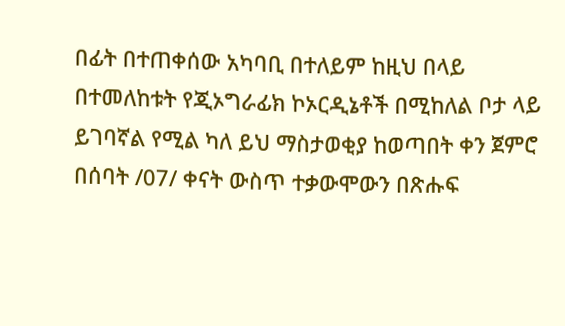በፊት በተጠቀሰው አካባቢ በተለይም ከዚህ በላይ በተመለከቱት የጂኦግራፊክ ኮኦርዲኔቶች በሚከለል ቦታ ላይ ይገባኛል የሚል ካለ ይህ ማስታወቂያ ከወጣበት ቀን ጀምሮ በሰባት /07/ ቀናት ውስጥ ተቃውሞውን በጽሑፍ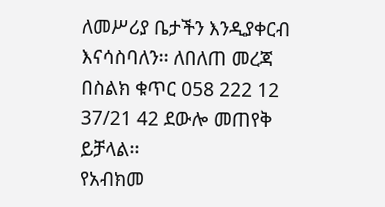ለመሥሪያ ቤታችን እንዲያቀርብ እናሳስባለን፡፡ ለበለጠ መረጃ በስልክ ቁጥር 058 222 12 37/21 42 ደውሎ መጠየቅ ይቻላል፡፡
የአብክመ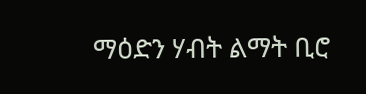ማዕድን ሃብት ልማት ቢሮ